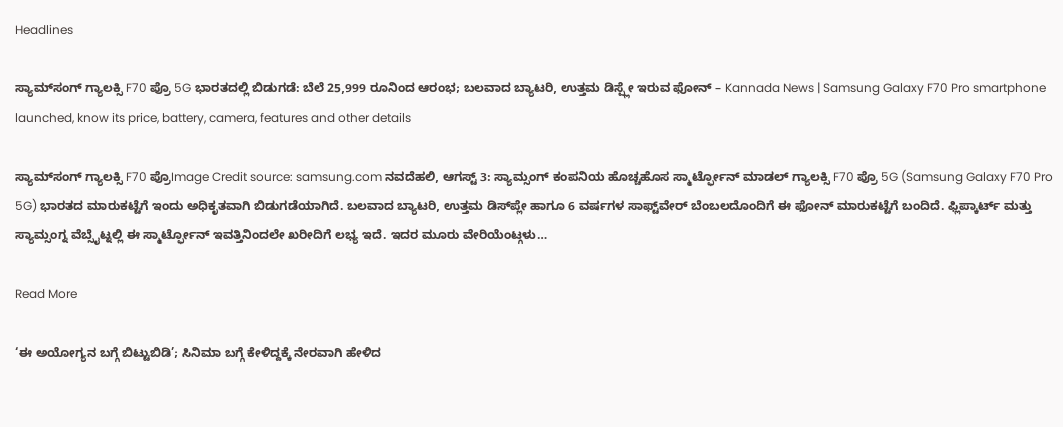Headlines

ಸ್ಯಾಮ್‌ಸಂಗ್ ಗ್ಯಾಲಕ್ಸಿ F70 ಪ್ರೊ 5G ಭಾರತದಲ್ಲಿ ಬಿಡುಗಡೆ: ಬೆಲೆ 25,999 ರೂನಿಂದ ಆರಂಭ; ಬಲವಾದ ಬ್ಯಾಟರಿ, ಉತ್ತಮ ಡಿಸ್ಪ್ಲೇ ಇರುವ ಫೋನ್ – Kannada News | Samsung Galaxy F70 Pro smartphone launched, know its price, battery, camera, features and other details

ಸ್ಯಾಮ್‌ಸಂಗ್ ಗ್ಯಾಲಕ್ಸಿ F70 ಪ್ರೊImage Credit source: samsung.com ನವದೆಹಲಿ, ಆಗಸ್ಟ್ 3: ಸ್ಯಾಮ್ಸಂಗ್ ಕಂಪನಿಯ ಹೊಚ್ಚಹೊಸ ಸ್ಮಾರ್ಟ್ಫೋನ್ ಮಾಡಲ್ ಗ್ಯಾಲಕ್ಸಿ F70 ಪ್ರೊ 5G (Samsung Galaxy F70 Pro 5G) ಭಾರತದ ಮಾರುಕಟ್ಟೆಗೆ ಇಂದು ಅಧಿಕೃತವಾಗಿ ಬಿಡುಗಡೆಯಾಗಿದೆ. ಬಲವಾದ ಬ್ಯಾಟರಿ, ಉತ್ತಮ ಡಿಸ್‌ಪ್ಲೇ ಹಾಗೂ 6 ವರ್ಷಗಳ ಸಾಫ್ಟ್‌ವೇರ್ ಬೆಂಬಲದೊಂದಿಗೆ ಈ ಫೋನ್ ಮಾರುಕಟ್ಟೆಗೆ ಬಂದಿದೆ. ಫ್ಲಿಪ್ಕಾರ್ಟ್ ಮತ್ತು ಸ್ಯಾಮ್ಸಂಗ್ನ ವೆಬ್ಸೈಟ್ನಲ್ಲಿ ಈ ಸ್ಮಾರ್ಟ್ಫೋನ್ ಇವತ್ತಿನಿಂದಲೇ ಖರೀದಿಗೆ ಲಭ್ಯ ಇದೆ. ಇದರ ಮೂರು ವೇರಿಯೆಂಟ್ಗಳು…

Read More

‘ಈ ಅಯೋಗ್ಯನ ಬಗ್ಗೆ ಬಿಟ್ಟುಬಿಡಿ’; ಸಿನಿಮಾ ಬಗ್ಗೆ ಕೇಳಿದ್ದಕ್ಕೆ ನೇರವಾಗಿ ಹೇಳಿದ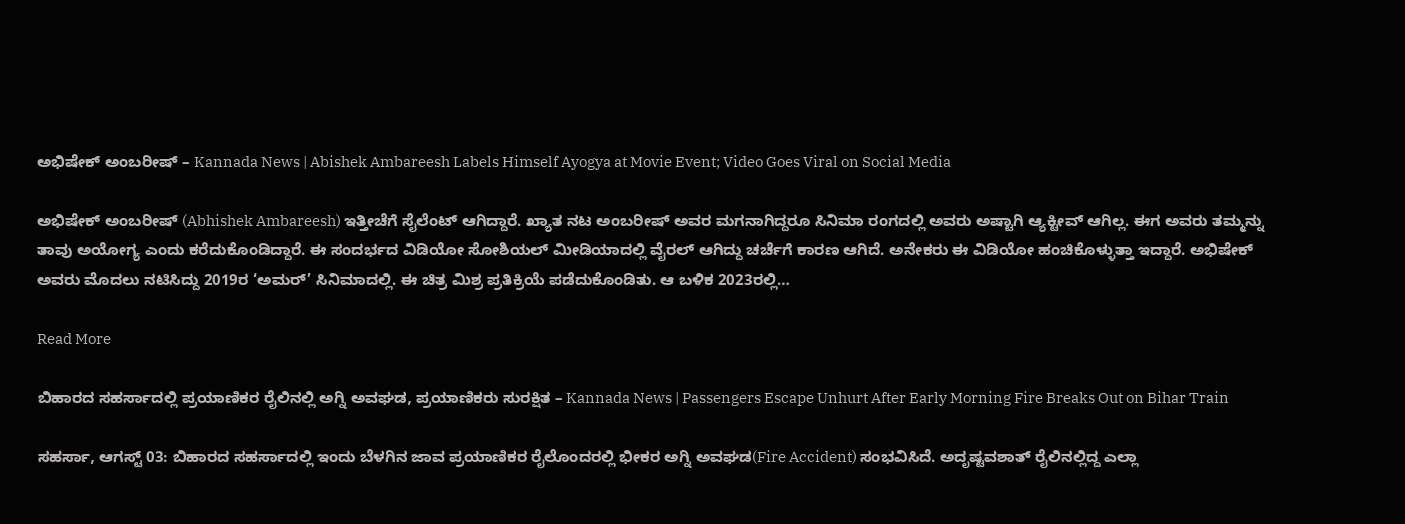ಅಭಿಷೇಕ್ ಅಂಬರೀಷ್ – Kannada News | Abishek Ambareesh Labels Himself Ayogya at Movie Event; Video Goes Viral on Social Media

ಅಭಿಷೇಕ್ ಅಂಬರೀಷ್ (Abhishek Ambareesh) ಇತ್ತೀಚೆಗೆ ಸೈಲೆಂಟ್ ಆಗಿದ್ದಾರೆ. ಖ್ಯಾತ ನಟ ಅಂಬರೀಷ್ ಅವರ ಮಗನಾಗಿದ್ದರೂ ಸಿನಿಮಾ ರಂಗದಲ್ಲಿ ಅವರು ಅಷ್ಟಾಗಿ ಆ್ಯಕ್ಟೀವ್ ಆಗಿಲ್ಲ. ಈಗ ಅವರು ತಮ್ಮನ್ನು ತಾವು ಅಯೋಗ್ಯ ಎಂದು ಕರೆದುಕೊಂಡಿದ್ದಾರೆ. ಈ ಸಂದರ್ಭದ ವಿಡಿಯೋ ಸೋಶಿಯಲ್ ಮೀಡಿಯಾದಲ್ಲಿ ವೈರಲ್ ಆಗಿದ್ದು ಚರ್ಚೆಗೆ ಕಾರಣ ಆಗಿದೆ. ಅನೇಕರು ಈ ವಿಡಿಯೋ ಹಂಚಿಕೊಳ್ಳುತ್ತಾ ಇದ್ದಾರೆ. ಅಭಿಷೇಕ್ ಅವರು ಮೊದಲು ನಟಿಸಿದ್ದು 2019ರ ‘ಅಮರ್’ ಸಿನಿಮಾದಲ್ಲಿ. ಈ ಚಿತ್ರ ಮಿಶ್ರ ಪ್ರತಿಕ್ರಿಯೆ ಪಡೆದುಕೊಂಡಿತು. ಆ ಬಳಿಕ 2023ರಲ್ಲಿ…

Read More

ಬಿಹಾರದ ಸಹರ್ಸಾದಲ್ಲಿ ಪ್ರಯಾಣಿಕರ ರೈಲಿನಲ್ಲಿ ಅಗ್ನಿ ಅವಘಡ, ಪ್ರಯಾಣಿಕರು ಸುರಕ್ಷಿತ – Kannada News | Passengers Escape Unhurt After Early Morning Fire Breaks Out on Bihar Train

ಸಹರ್ಸಾ, ಆಗಸ್ಟ್ 03: ಬಿಹಾರದ ಸಹರ್ಸಾದಲ್ಲಿ ಇಂದು ಬೆಳಗಿನ ಜಾವ ಪ್ರಯಾಣಿಕರ ರೈಲೊಂದರಲ್ಲಿ ಭೀಕರ ಅಗ್ನಿ ಅವಘಡ(Fire Accident) ಸಂಭವಿಸಿದೆ. ಅದೃಷ್ಟವಶಾತ್ ರೈಲಿನಲ್ಲಿದ್ದ ಎಲ್ಲಾ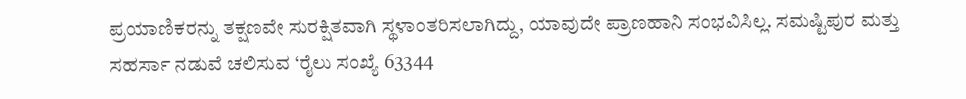ಪ್ರಯಾಣಿಕರನ್ನು ತಕ್ಷಣವೇ ಸುರಕ್ಷಿತವಾಗಿ ಸ್ಥಳಾಂತರಿಸಲಾಗಿದ್ದು, ಯಾವುದೇ ಪ್ರಾಣಹಾನಿ ಸಂಭವಿಸಿಲ್ಲ. ಸಮಷ್ಟಿಪುರ ಮತ್ತು ಸಹರ್ಸಾ ನಡುವೆ ಚಲಿಸುವ ‘ರೈಲು ಸಂಖ್ಯೆ 63344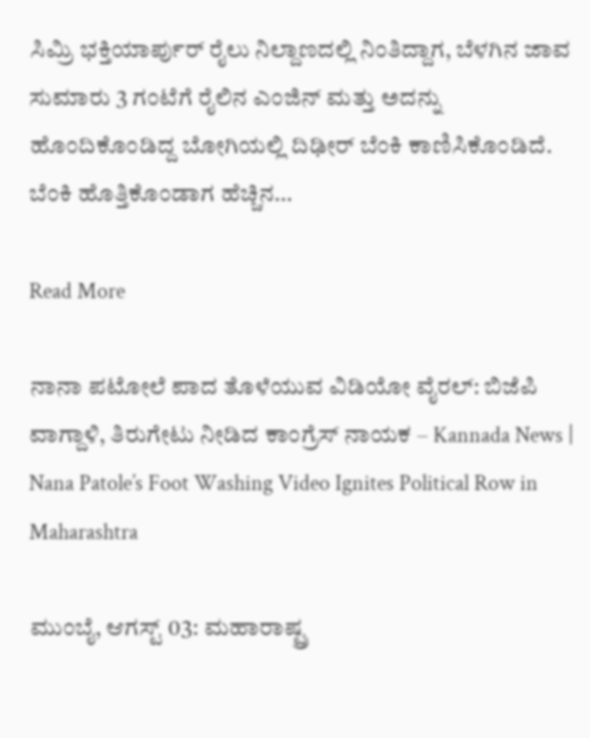ಸಿಮ್ರಿ ಭಕ್ತಿಯಾರ್ಪುರ್ ರೈಲು ನಿಲ್ದಾಣದಲ್ಲಿ ನಿಂತಿದ್ದಾಗ, ಬೆಳಗಿನ ಜಾವ ಸುಮಾರು 3 ಗಂಟೆಗೆ ರೈಲಿನ ಎಂಜಿನ್ ಮತ್ತು ಅದನ್ನು ಹೊಂದಿಕೊಂಡಿದ್ದ ಬೋಗಿಯಲ್ಲಿ ದಿಢೀರ್ ಬೆಂಕಿ ಕಾಣಿಸಿಕೊಂಡಿದೆ. ಬೆಂಕಿ ಹೊತ್ತಿಕೊಂಡಾಗ ಹೆಚ್ಚಿನ…

Read More

ನಾನಾ ಪಟೋಲೆ ಪಾದ ತೊಳೆಯುವ ವಿಡಿಯೋ ವೈರಲ್: ಬಿಜೆಪಿ ವಾಗ್ದಾಳಿ, ತಿರುಗೇಟು ನೀಡಿದ ಕಾಂಗ್ರೆಸ್ ನಾಯಕ – Kannada News | Nana Patole’s Foot Washing Video Ignites Political Row in Maharashtra

ಮುಂಬೈ, ಆಗಸ್ಟ್ 03: ಮಹಾರಾಷ್ಟ್ರ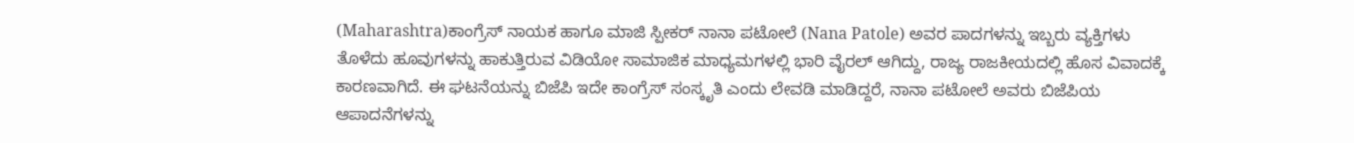(Maharashtra)ಕಾಂಗ್ರೆಸ್ ನಾಯಕ ಹಾಗೂ ಮಾಜಿ ಸ್ಪೀಕರ್ ನಾನಾ ಪಟೋಲೆ (Nana Patole) ಅವರ ಪಾದಗಳನ್ನು ಇಬ್ಬರು ವ್ಯಕ್ತಿಗಳು ತೊಳೆದು ಹೂವುಗಳನ್ನು ಹಾಕುತ್ತಿರುವ ವಿಡಿಯೋ ಸಾಮಾಜಿಕ ಮಾಧ್ಯಮಗಳಲ್ಲಿ ಭಾರಿ ವೈರಲ್ ಆಗಿದ್ದು, ರಾಜ್ಯ ರಾಜಕೀಯದಲ್ಲಿ ಹೊಸ ವಿವಾದಕ್ಕೆ ಕಾರಣವಾಗಿದೆ. ಈ ಘಟನೆಯನ್ನು ಬಿಜೆಪಿ ಇದೇ ಕಾಂಗ್ರೆಸ್ ಸಂಸ್ಕೃತಿ ಎಂದು ಲೇವಡಿ ಮಾಡಿದ್ದರೆ, ನಾನಾ ಪಟೋಲೆ ಅವರು ಬಿಜೆಪಿಯ ಆಪಾದನೆಗಳನ್ನು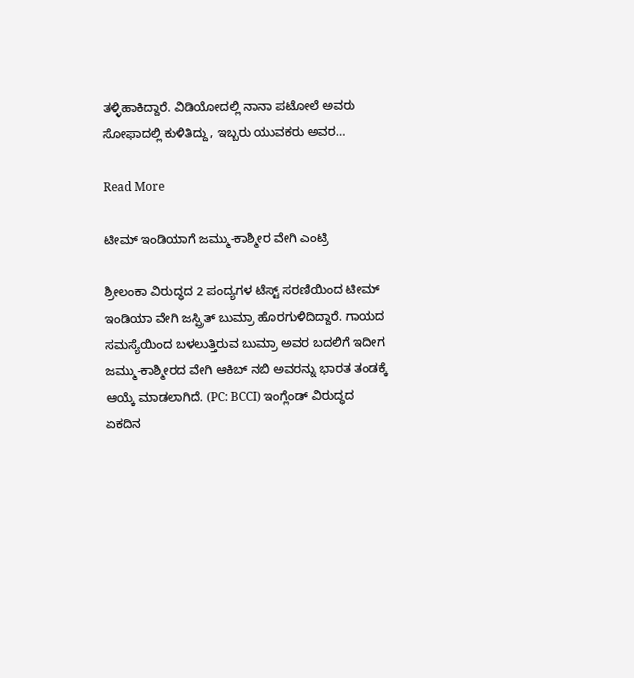ತಳ್ಳಿಹಾಕಿದ್ದಾರೆ. ವಿಡಿಯೋದಲ್ಲಿ ನಾನಾ ಪಟೋಲೆ ಅವರು ಸೋಫಾದಲ್ಲಿ ಕುಳಿತಿದ್ದು, ಇಬ್ಬರು ಯುವಕರು ಅವರ…

Read More

ಟೀಮ್ ಇಂಡಿಯಾಗೆ ಜಮ್ಮು-ಕಾಶ್ಮೀರ ವೇಗಿ ಎಂಟ್ರಿ

ಶ್ರೀಲಂಕಾ ವಿರುದ್ಧದ 2 ಪಂದ್ಯಗಳ ಟೆಸ್ಟ್ ಸರಣಿಯಿಂದ ಟೀಮ್ ಇಂಡಿಯಾ ವೇಗಿ ಜಸ್ಪ್ರಿತ್ ಬುಮ್ರಾ ಹೊರಗುಳಿದಿದ್ದಾರೆ. ಗಾಯದ ಸಮಸ್ಯೆಯಿಂದ ಬಳಲುತ್ತಿರುವ ಬುಮ್ರಾ ಅವರ ಬದಲಿಗೆ ಇದೀಗ ಜಮ್ಮು-ಕಾಶ್ಮೀರದ ವೇಗಿ ಆಕಿಬ್ ನಬಿ ಅವರನ್ನು ಭಾರತ ತಂಡಕ್ಕೆ ಆಯ್ಕೆ ಮಾಡಲಾಗಿದೆ. (PC: BCCI) ಇಂಗ್ಲೆಂಡ್ ವಿರುದ್ಧದ ಏಕದಿನ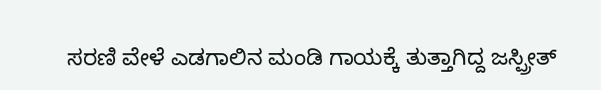ಸರಣಿ ವೇಳೆ ಎಡಗಾಲಿನ ಮಂಡಿ ಗಾಯಕ್ಕೆ ತುತ್ತಾಗಿದ್ದ ಜಸ್ಪ್ರೀತ್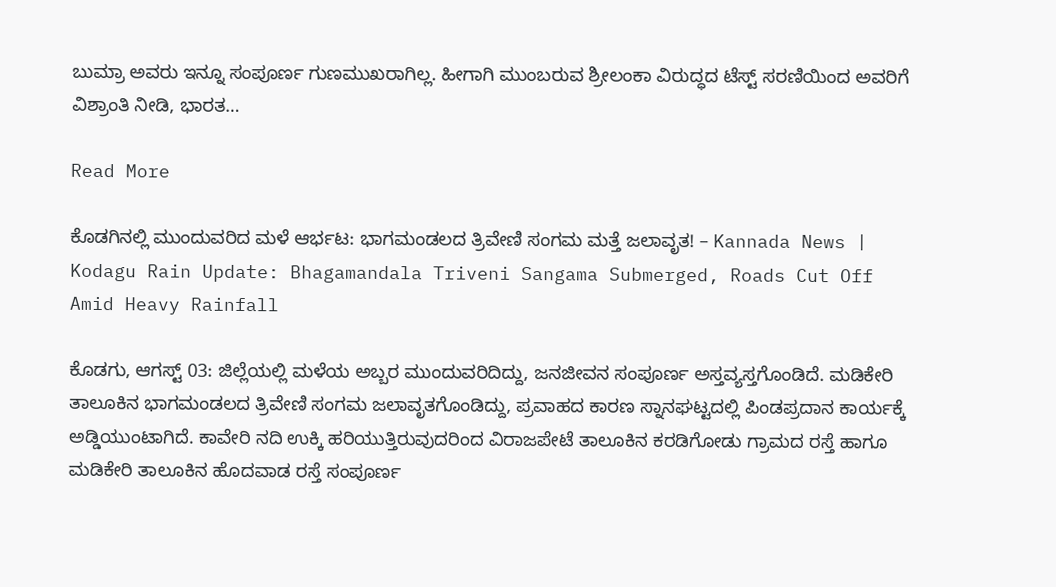ಬುಮ್ರಾ ಅವರು ಇನ್ನೂ ಸಂಪೂರ್ಣ ಗುಣಮುಖರಾಗಿಲ್ಲ. ಹೀಗಾಗಿ ಮುಂಬರುವ ಶ್ರೀಲಂಕಾ ವಿರುದ್ಧದ ಟೆಸ್ಟ್ ಸರಣಿಯಿಂದ ಅವರಿಗೆ ವಿಶ್ರಾಂತಿ ನೀಡಿ, ಭಾರತ…

Read More

ಕೊಡಗಿನಲ್ಲಿ ಮುಂದುವರಿದ ಮಳೆ ಆರ್ಭಟ: ಭಾಗಮಂಡಲದ ತ್ರಿವೇಣಿ ಸಂಗಮ ಮತ್ತೆ ಜಲಾವೃತ! – Kannada News | Kodagu Rain Update: Bhagamandala Triveni Sangama Submerged, Roads Cut Off Amid Heavy Rainfall

ಕೊಡಗು, ಆಗಸ್ಟ್ 03: ಜಿಲ್ಲೆಯಲ್ಲಿ ಮಳೆಯ ಅಬ್ಬರ ಮುಂದುವರಿದಿದ್ದು, ಜನಜೀವನ ಸಂಪೂರ್ಣ ಅಸ್ತವ್ಯಸ್ತಗೊಂಡಿದೆ. ಮಡಿಕೇರಿ ತಾಲೂಕಿನ ಭಾಗಮಂಡಲದ ತ್ರಿವೇಣಿ ಸಂಗಮ ಜಲಾವೃತಗೊಂಡಿದ್ದು, ಪ್ರವಾಹದ ಕಾರಣ ಸ್ನಾನಘಟ್ಟದಲ್ಲಿ ಪಿಂಡಪ್ರದಾನ ಕಾರ್ಯಕ್ಕೆ ಅಡ್ಡಿಯುಂಟಾಗಿದೆ. ಕಾವೇರಿ ನದಿ ಉಕ್ಕಿ ಹರಿಯುತ್ತಿರುವುದರಿಂದ ವಿರಾಜಪೇಟೆ ತಾಲೂಕಿನ ಕರಡಿಗೋಡು ಗ್ರಾಮದ ರಸ್ತೆ ಹಾಗೂ ಮಡಿಕೇರಿ ತಾಲೂಕಿನ ಹೊದವಾಡ ರಸ್ತೆ ಸಂಪೂರ್ಣ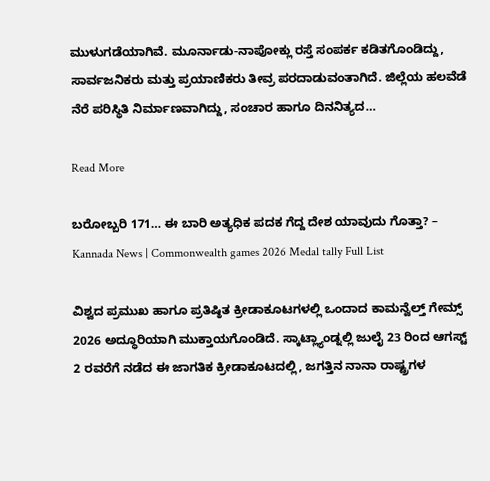ಮುಳುಗಡೆಯಾಗಿವೆ. ಮೂರ್ನಾಡು-ನಾಪೋಕ್ಲು ರಸ್ತೆ ಸಂಪರ್ಕ ಕಡಿತಗೊಂಡಿದ್ದು, ಸಾರ್ವಜನಿಕರು ಮತ್ತು ಪ್ರಯಾಣಿಕರು ತೀವ್ರ ಪರದಾಡುವಂತಾಗಿದೆ. ಜಿಲ್ಲೆಯ ಹಲವೆಡೆ ನೆರೆ ಪರಿಸ್ಥಿತಿ ನಿರ್ಮಾಣವಾಗಿದ್ದು, ಸಂಚಾರ ಹಾಗೂ ದಿನನಿತ್ಯದ…

Read More

ಬರೋಬ್ಬರಿ 171… ಈ ಬಾರಿ ಅತ್ಯಧಿಕ ಪದಕ ಗೆದ್ದ ದೇಶ ಯಾವುದು ಗೊತ್ತಾ? – Kannada News | Commonwealth games 2026 Medal tally Full List

ವಿಶ್ವದ ಪ್ರಮುಖ ಹಾಗೂ ಪ್ರತಿಷ್ಠಿತ ಕ್ರೀಡಾಕೂಟಗಳಲ್ಲಿ ಒಂದಾದ ಕಾಮನ್ವೆಲ್ತ್ ಗೇಮ್ಸ್ 2026 ಅದ್ಧೂರಿಯಾಗಿ ಮುಕ್ತಾಯಗೊಂಡಿದೆ. ಸ್ಕಾಟ್ಲ್ಯಾಂಡ್ನಲ್ಲಿ ಜುಲೈ 23 ರಿಂದ ಆಗಸ್ಟ್ 2 ರವರೆಗೆ ನಡೆದ ಈ ಜಾಗತಿಕ ಕ್ರೀಡಾಕೂಟದಲ್ಲಿ, ಜಗತ್ತಿನ ನಾನಾ ರಾಷ್ಟ್ರಗಳ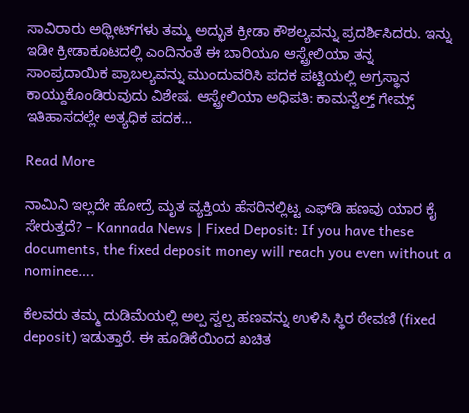ಸಾವಿರಾರು ಅಥ್ಲೀಟ್‌ಗಳು ತಮ್ಮ ಅದ್ಭುತ ಕ್ರೀಡಾ ಕೌಶಲ್ಯವನ್ನು ಪ್ರದರ್ಶಿಸಿದರು. ಇನ್ನು ಇಡೀ ಕ್ರೀಡಾಕೂಟದಲ್ಲಿ ಎಂದಿನಂತೆ ಈ ಬಾರಿಯೂ ಆಸ್ಟ್ರೇಲಿಯಾ ತನ್ನ ಸಾಂಪ್ರದಾಯಿಕ ಪ್ರಾಬಲ್ಯವನ್ನು ಮುಂದುವರಿಸಿ ಪದಕ ಪಟ್ಟಿಯಲ್ಲಿ ಅಗ್ರಸ್ಥಾನ ಕಾಯ್ದುಕೊಂಡಿರುವುದು ವಿಶೇಷ. ಆಸ್ಟ್ರೇಲಿಯಾ ಅಧಿಪತಿ: ಕಾಮನ್ವೆಲ್ತ್ ಗೇಮ್ಸ್ ಇತಿಹಾಸದಲ್ಲೇ ಅತ್ಯಧಿಕ ಪದಕ…

Read More

ನಾಮಿನಿ ಇಲ್ಲದೇ ಹೋದ್ರೆ ಮೃತ ವ್ಯಕ್ತಿಯ ಹೆಸರಿನಲ್ಲಿಟ್ಟ ಎಫ್‌ಡಿ ಹಣವು ಯಾರ ಕೈ ಸೇರುತ್ತದೆ? – Kannada News | Fixed Deposit: If you have these documents, the fixed deposit money will reach you even without a nominee….

ಕೆಲವರು ತಮ್ಮ ದುಡಿಮೆಯಲ್ಲಿ ಅಲ್ಪ ಸ್ವಲ್ಪ ಹಣವನ್ನು ಉಳಿಸಿ ಸ್ಥಿರ ಠೇವಣಿ (fixed deposit) ಇಡುತ್ತಾರೆ. ಈ ಹೂಡಿಕೆಯಿಂದ ಖಚಿತ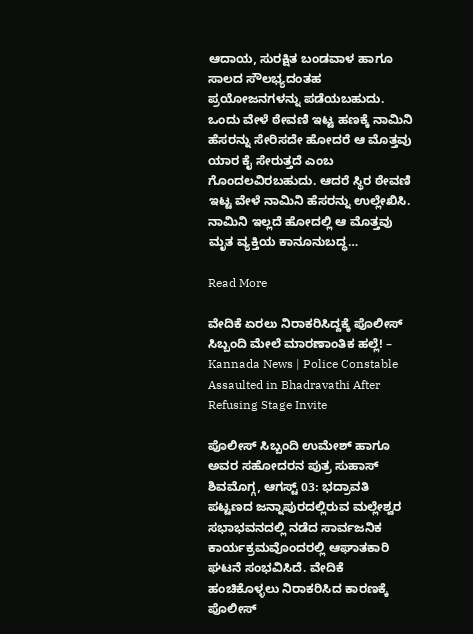ಆದಾಯ, ಸುರಕ್ಷಿತ ಬಂಡವಾಳ ಹಾಗೂ ಸಾಲದ ಸೌಲಭ್ಯದಂತಹ ಪ್ರಯೋಜನಗಳನ್ನು ಪಡೆಯಬಹುದು. ಒಂದು ವೇಳೆ ಠೇವಣಿ ಇಟ್ಟ ಹಣಕ್ಕೆ ನಾಮಿನಿ ಹೆಸರನ್ನು ಸೇರಿಸದೇ ಹೋದರೆ ಆ ಮೊತ್ತವು ಯಾರ ಕೈ ಸೇರುತ್ತದೆ ಎಂಬ ಗೊಂದಲವಿರಬಹುದು. ಆದರೆ ಸ್ಥಿರ ಠೇವಣಿ ಇಟ್ಟ ವೇಳೆ ನಾಮಿನಿ ಹೆಸರನ್ನು ಉಲ್ಲೇಖಿಸಿ.  ನಾಮಿನಿ ಇಲ್ಲದೆ ಹೋದಲ್ಲಿ ಆ ಮೊತ್ತವು ಮೃತ ವ್ಯಕ್ತಿಯ ಕಾನೂನುಬದ್ಧ…

Read More

ವೇದಿಕೆ ಏರಲು ನಿರಾಕರಿಸಿದ್ದಕ್ಕೆ ಪೊಲೀಸ್ ಸಿಬ್ಬಂದಿ ಮೇಲೆ ಮಾರಣಾಂತಿಕ ಹಲ್ಲೆ! – Kannada News | Police Constable Assaulted in Bhadravathi After Refusing Stage Invite

ಪೊಲೀಸ್ ಸಿಬ್ಬಂದಿ ಉಮೇಶ್ ಹಾಗೂ ಅವರ ಸಹೋದರನ ಪುತ್ರ ಸುಹಾಸ್ ಶಿವಮೊಗ್ಗ, ಆಗಸ್ಟ್ 03: ಭದ್ರಾವತಿ ಪಟ್ಟಣದ ಜನ್ನಾಪುರದಲ್ಲಿರುವ ಮಲ್ಲೇಶ್ವರ ಸಭಾಭವನದಲ್ಲಿ ನಡೆದ ಸಾರ್ವಜನಿಕ ಕಾರ್ಯಕ್ರಮವೊಂದರಲ್ಲಿ ಆಘಾತಕಾರಿ ಘಟನೆ ಸಂಭವಿಸಿದೆ. ವೇದಿಕೆ ಹಂಚಿಕೊಳ್ಳಲು ನಿರಾಕರಿಸಿದ ಕಾರಣಕ್ಕೆ ಪೊಲೀಸ್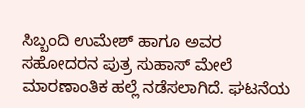ಸಿಬ್ಬಂದಿ ಉಮೇಶ್ ಹಾಗೂ ಅವರ ಸಹೋದರನ ಪುತ್ರ ಸುಹಾಸ್ ಮೇಲೆ ಮಾರಣಾಂತಿಕ ಹಲ್ಲೆ ನಡೆಸಲಾಗಿದೆ. ಘಟನೆಯ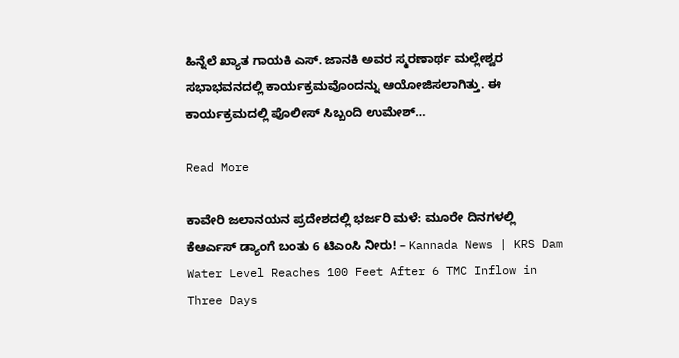ಹಿನ್ನೆಲೆ ಖ್ಯಾತ ಗಾಯಕಿ ಎಸ್. ಜಾನಕಿ ಅವರ ಸ್ಮರಣಾರ್ಥ ಮಲ್ಲೇಶ್ವರ ಸಭಾಭವನದಲ್ಲಿ ಕಾರ್ಯಕ್ರಮವೊಂದನ್ನು ಆಯೋಜಿಸಲಾಗಿತ್ತು. ಈ ಕಾರ್ಯಕ್ರಮದಲ್ಲಿ ಪೊಲೀಸ್ ಸಿಬ್ಬಂದಿ ಉಮೇಶ್…

Read More

ಕಾವೇರಿ ಜಲಾನಯನ ಪ್ರದೇಶದಲ್ಲಿ ಭರ್ಜರಿ ಮಳೆ: ಮೂರೇ ದಿನಗಳಲ್ಲಿ ಕೆಆರ್ಎಸ್ ಡ್ಯಾಂಗೆ ಬಂತು 6 ಟಿಎಂಸಿ ನೀರು! – Kannada News | KRS Dam Water Level Reaches 100 Feet After 6 TMC Inflow in Three Days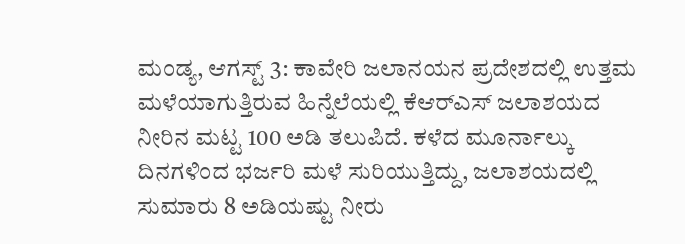ಮಂಡ್ಯ, ಆಗಸ್ಟ್ 3: ಕಾವೇರಿ ಜಲಾನಯನ ಪ್ರದೇಶದಲ್ಲಿ ಉತ್ತಮ ಮಳೆಯಾಗುತ್ತಿರುವ ಹಿನ್ನೆಲೆಯಲ್ಲಿ ಕೆಆರ್‌ಎಸ್ ಜಲಾಶಯದ ನೀರಿನ ಮಟ್ಟ 100 ಅಡಿ ತಲುಪಿದೆ. ಕಳೆದ ಮೂರ್ನಾಲ್ಕು ದಿನಗಳಿಂದ ಭರ್ಜರಿ ಮಳೆ ಸುರಿಯುತ್ತಿದ್ದು, ಜಲಾಶಯದಲ್ಲಿ ಸುಮಾರು 8 ಅಡಿಯಷ್ಟು ನೀರು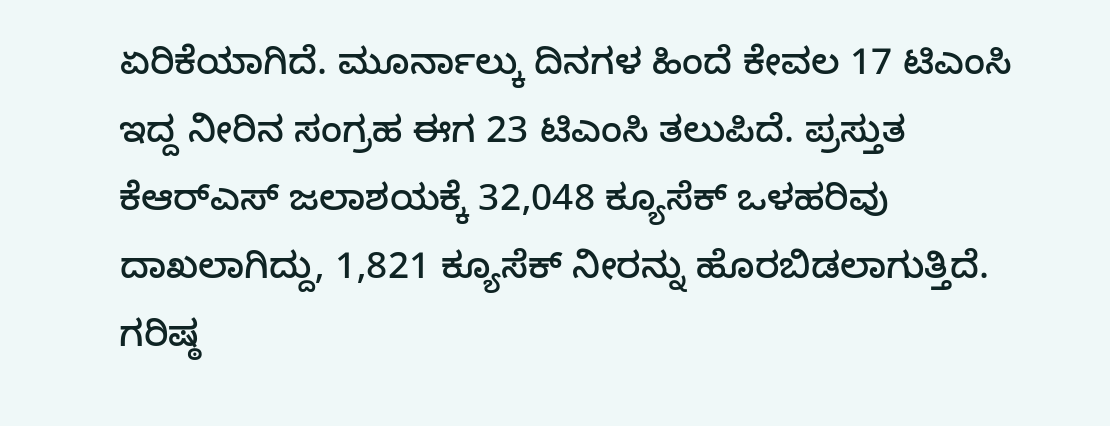ಏರಿಕೆಯಾಗಿದೆ. ಮೂರ್ನಾಲ್ಕು ದಿನಗಳ ಹಿಂದೆ ಕೇವಲ 17 ಟಿಎಂಸಿ ಇದ್ದ ನೀರಿನ ಸಂಗ್ರಹ ಈಗ 23 ಟಿಎಂಸಿ ತಲುಪಿದೆ. ಪ್ರಸ್ತುತ ಕೆಆರ್‌ಎಸ್ ಜಲಾಶಯಕ್ಕೆ 32,048 ಕ್ಯೂಸೆಕ್ ಒಳಹರಿವು ದಾಖಲಾಗಿದ್ದು, 1,821 ಕ್ಯೂಸೆಕ್ ನೀರನ್ನು ಹೊರಬಿಡಲಾಗುತ್ತಿದೆ. ಗರಿಷ್ಠ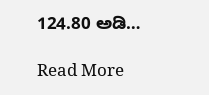124.80 ಅಡಿ…

Read More